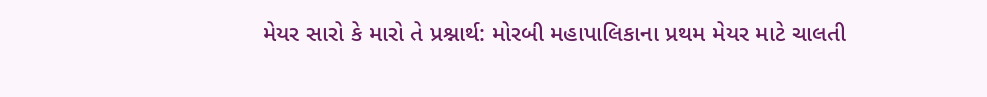મેયર સારો કે મારો તે પ્રશ્નાર્થ: મોરબી મહાપાલિકાના પ્રથમ મેયર માટે ચાલતી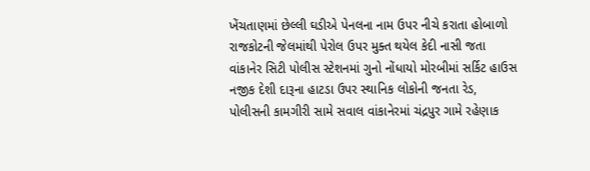ખેંચતાણમાં છેલ્લી ઘડીએ પેનલના નામ ઉપર નીચે કરાતા હોબાળો રાજકોટની જેલમાંથી પેરોલ ઉપર મુક્ત થયેલ કેદી નાસી જતા વાંકાનેર સિટી પોલીસ સ્ટેશનમાં ગુનો નોંધાયો મોરબીમાં સર્કિટ હાઉસ નજીક દેશી દારૂના હાટડા ઉપર સ્થાનિક લોકોની જનતા રેડ, પોલીસની કામગીરી સામે સવાલ વાંકાનેરમાં ચંદ્રપુર ગામે રહેણાક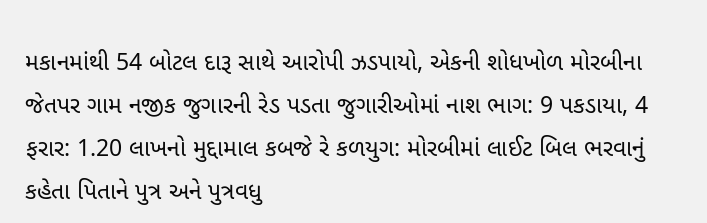મકાનમાંથી 54 બોટલ દારૂ સાથે આરોપી ઝડપાયો, એકની શોધખોળ મોરબીના જેતપર ગામ નજીક જુગારની રેડ પડતા જુગારીઓમાં નાશ ભાગ: 9 પકડાયા, 4 ફરાર: 1.20 લાખનો મુદ્દામાલ કબજે રે કળયુગ: મોરબીમાં લાઈટ બિલ ભરવાનું કહેતા પિતાને પુત્ર અને પુત્રવધુ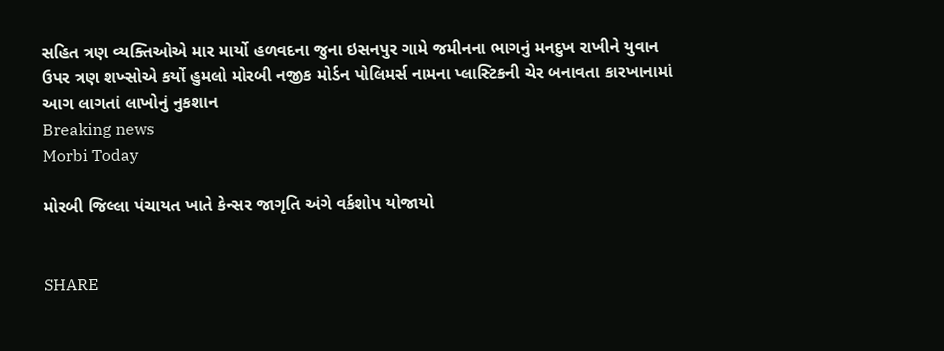સહિત ત્રણ વ્યક્તિઓએ માર માર્યો હળવદના જુના ઇસનપુર ગામે જમીનના ભાગનું મનદુખ રાખીને યુવાન ઉપર ત્રણ શખ્સોએ કર્યો હુમલો મોરબી નજીક મોર્ડન પોલિમર્સ નામના પ્લાસ્ટિકની ચેર બનાવતા કારખાનામાં આગ લાગતાં લાખોનું નુકશાન
Breaking news
Morbi Today

મોરબી જિલ્લા પંચાયત ખાતે કેન્સર જાગૃતિ અંગે વર્કશોપ યોજાયો


SHARE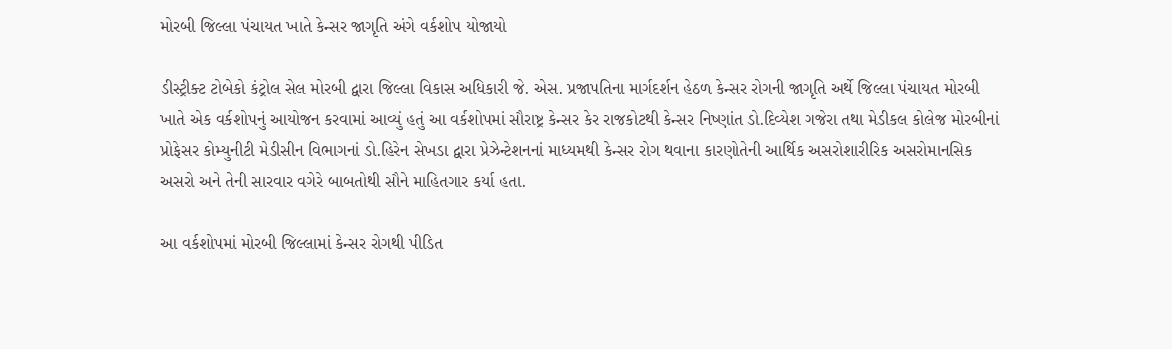મોરબી જિલ્લા પંચાયત ખાતે કેન્સર જાગૃતિ અંગે વર્કશોપ યોજાયો

ડીસ્ટ્રીક્ટ ટોબેકો કંટ્રોલ સેલ મોરબી દ્વારા જિલ્લા વિકાસ અધિકારી જે. એસ. પ્રજાપતિના માર્ગદર્શન હેઠળ કેન્સર રોગની જાગૃતિ અર્થે જિલ્લા પંચાયત મોરબી ખાતે એક વર્કશોપનું આયોજન કરવામાં આવ્યું હતું આ વર્કશોપમાં સૌરાષ્ટ્ર કેન્સર કેર રાજકોટથી કેન્સર નિષ્ણાંત ડો.દિવ્યેશ ગજેરા તથા મેડીકલ કોલેજ મોરબીનાં પ્રોફેસર કોમ્યુનીટી મેડીસીન વિભાગનાં ડો.હિરેન સેખડા દ્વારા પ્રેઝેન્ટેશનનાં માધ્યમથી કેન્સર રોગ થવાના કારણોતેની આર્થિક અસરોશારીરિક અસરોમાનસિક અસરો અને તેની સારવાર વગેરે બાબતોથી સૌને માહિતગાર કર્યા હતા.

આ વર્કશોપમાં મોરબી જિલ્લામાં કેન્સર રોગથી પીડિત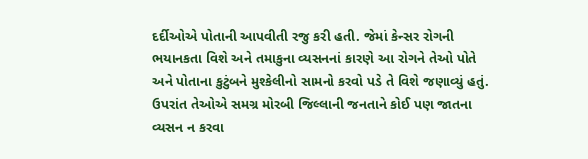દર્દીઓએ પોતાની આપવીતી રજુ કરી હતી. જેમાં કેન્સર રોગની ભયાનકતા વિશે અને તમાકુના વ્યસનનાં કારણે આ રોગને તેઓ પોતે અને પોતાના કુટુંબને મુશ્કેલીનો સામનો કરવો પડે તે વિશે જણાવ્યું હતું. ઉપરાંત તેઓએ સમગ્ર મોરબી જિલ્લાની જનતાને કોઈ પણ જાતના વ્યસન ન કરવા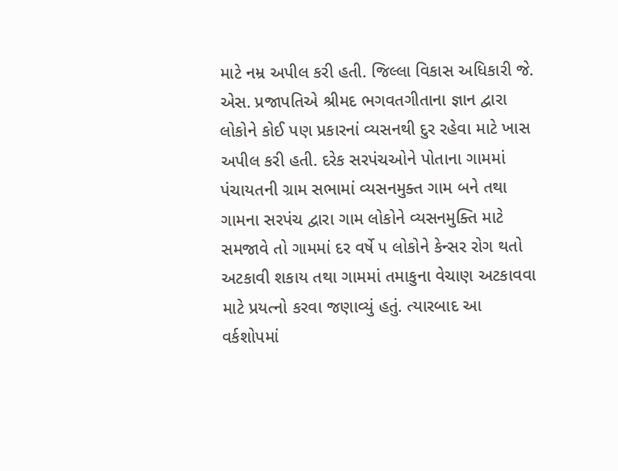માટે નમ્ર અપીલ કરી હતી. જિલ્લા વિકાસ અધિકારી જે. એસ. પ્રજાપતિએ શ્રીમદ ભગવતગીતાના જ્ઞાન દ્વારા લોકોને કોઈ પણ પ્રકારનાં વ્યસનથી દુર રહેવા માટે ખાસ અપીલ કરી હતી. દરેક સરપંચઓને પોતાના ગામમાં પંચાયતની ગ્રામ સભામાં વ્યસનમુક્ત ગામ બને તથા ગામના સરપંચ દ્વારા ગામ લોકોને વ્યસનમુક્તિ માટે સમજાવે તો ગામમાં દર વર્ષે ૫ લોકોને કેન્સર રોગ થતો અટકાવી શકાય તથા ગામમાં તમાકુના વેચાણ અટકાવવા માટે પ્રયત્નો કરવા જણાવ્યું હતું. ત્યારબાદ આ વર્કશોપમાં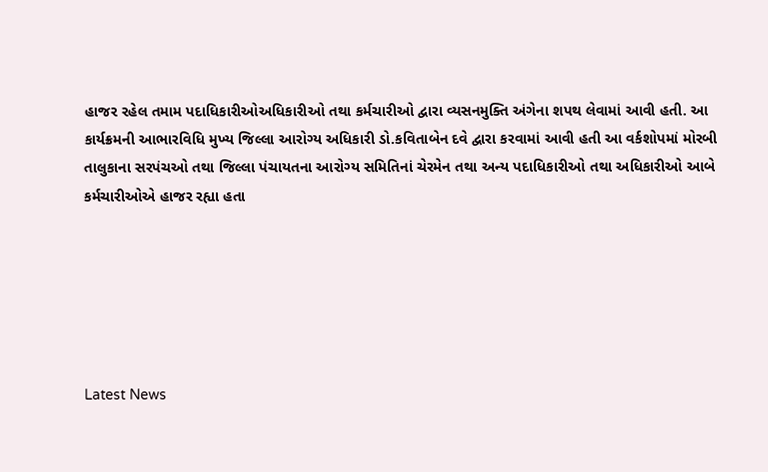હાજર રહેલ તમામ પદાધિકારીઓઅધિકારીઓ તથા કર્મચારીઓ દ્વારા વ્યસનમુક્તિ અંગેના શપથ લેવામાં આવી હતી. આ કાર્યક્રમની આભારવિધિ મુખ્ય જિલ્લા આરોગ્ય અધિકારી ડો.કવિતાબેન દવે દ્વારા કરવામાં આવી હતી આ વર્કશોપમાં મોરબી તાલુકાના સરપંચઓ તથા જિલ્લા પંચાયતના આરોગ્ય સમિતિનાં ચેરમેન તથા અન્ય પદાધિકારીઓ તથા અધિકારીઓ આબે કર્મચારીઓએ હાજર રહ્યા હતા






Latest News